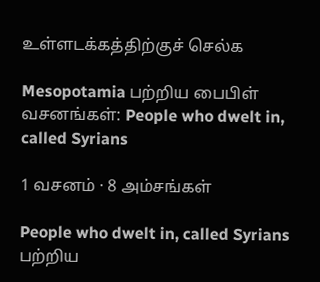உள்ளடக்கத்திற்குச் செல்க

Mesopotamia பற்றிய பைபிள் வசனங்கள்: People who dwelt in, called Syrians

1 வசனம் · 8 அம்சங்கள்

People who dwelt in, called Syrians பற்றிய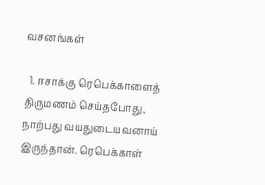வசனங்கள்

  1. ஈசாக்கு ரெபெக்காளைத் திருமணம் செய்தபோது, நாற்பது வயதுடையவனாய் இருந்தான். ரெபெக்காள்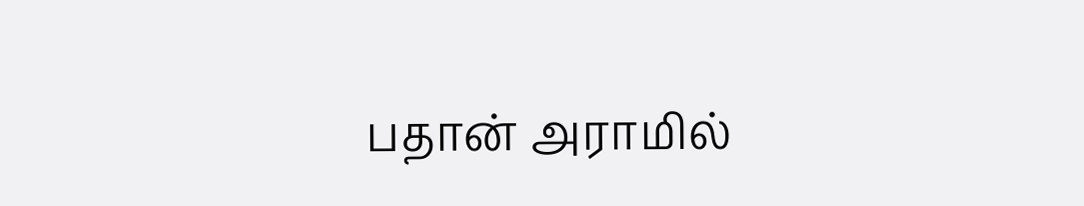பதான் அராமில்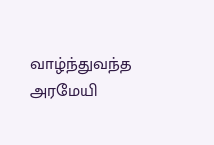வாழ்ந்துவந்த அரமேயி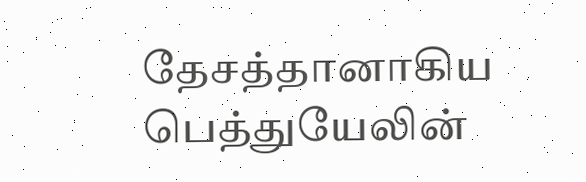தேசத்தானாகிய பெத்துயேலின்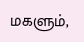மகளும்,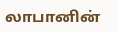லாபானின்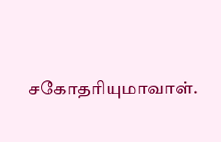சகோதரியுமாவாள்.